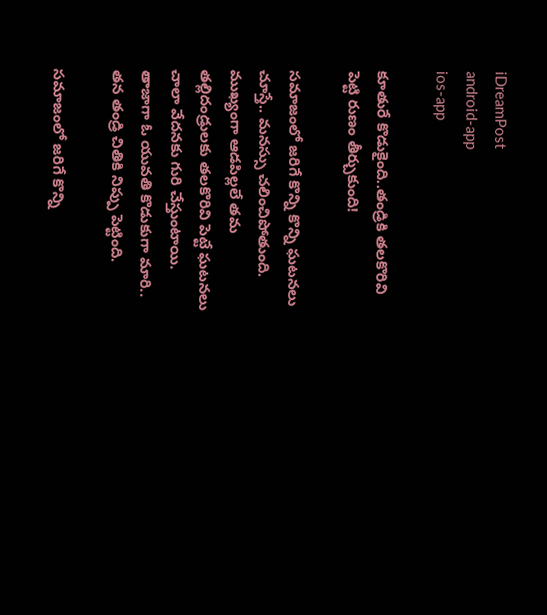iDreamPost
android-app
ios-app

కూతురే కొడుకైంది..తండ్రికి తలకొరివి పెట్టి రుణం తీర్చుకుంది!

సమాజంలో జరిగే కొన్ని కొన్ని ఘటనలు చూస్తే.. మనస్సు చలించిపోతుంది. ముఖ్యంగా ఆడపిల్లలే తమ తల్లిదండ్రులకు తలకొరివి పెట్టే ఘటనలు చాలా వేదనకు గురి చేస్తుంటాయి. తాజాగా ఓ యువతి కొడుకుగా మారి.. తన తండ్రి చితికి నిప్పు పెట్టింది.

సమాజంలో జరిగే కొన్ని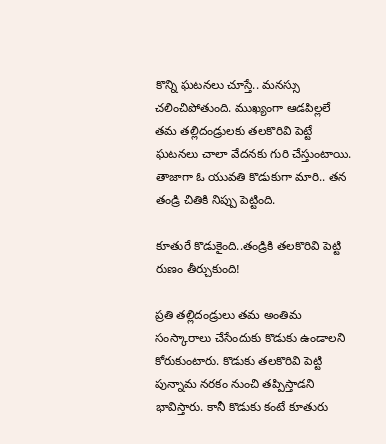కొన్ని ఘటనలు చూస్తే.. మనస్సు చలించిపోతుంది. ముఖ్యంగా ఆడపిల్లలే తమ తల్లిదండ్రులకు తలకొరివి పెట్టే ఘటనలు చాలా వేదనకు గురి చేస్తుంటాయి. తాజాగా ఓ యువతి కొడుకుగా మారి.. తన తండ్రి చితికి నిప్పు పెట్టింది.

కూతురే కొడుకైంది..తండ్రికి తలకొరివి పెట్టి రుణం తీర్చుకుంది!

ప్రతి తల్లిదండ్రులు తమ అంతిమ సంస్కారాలు చేసేందుకు కొడుకు ఉండాలని కోరుకుంటారు. కొడుకు తలకొరివి పెట్టి పున్నామ నరకం నుంచి తప్పిస్తాడని భావిస్తారు. కానీ కొడుకు కంటే కూతురు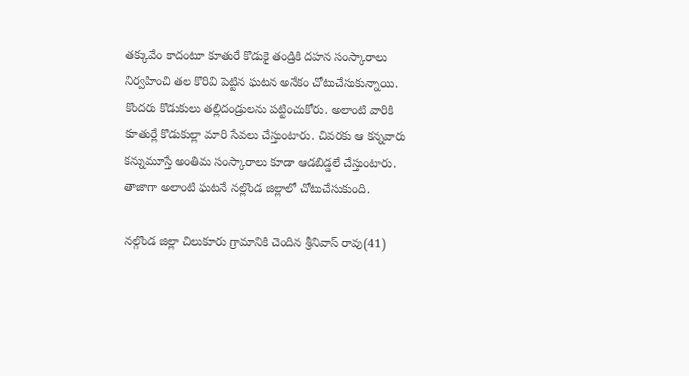తక్కువేం కాదంటూ కూతురే కొడుకై తండ్రికి దహన సంస్కారాలు నిర్వహించి తల కొరివి పెట్టిన ఘటన అనేకం చోటుచేసుకున్నాయి. కొందరు కొడుకులు తల్లిదండ్రులను పట్టించుకోరు. అలాంటి వారికి కూతుర్లే కొడుకుల్లా మారి సేవలు చేస్తుంటారు. చివరకు ఆ కన్నవారు కన్నుమూస్తే అంతిమ సంస్కారాలు కూడా ఆడబిడ్డలే చేస్తుంటారు. తాజాగా అలాంటి ఘటనే నల్లొండ జిల్లాలో చోటుచేసుకుంది.

నల్గొండ జిల్లా చిలుకూరు గ్రామానికి చెందిన శ్రీనివాస్ రావు(41)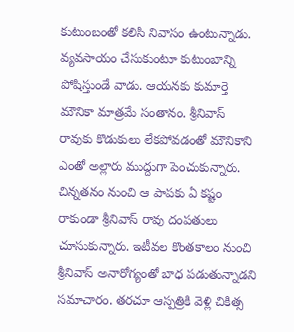కుటుంబంతో కలిసి నివాసం ఉంటున్నాడు. వ్యవసాయం చేసుకుంటూ కుటుంబాన్ని పోషిస్తుండే వాడు. ఆయనకు కుమార్తె మౌనికా మాత్రమే సంతానం. శ్రీనివాస్ రావుకు కొడుకులు లేకపోవడంతో మౌనికాని ఎంతో అల్లారు ముద్దుగా పెంచుకున్నారు. చిన్నతనం నుంచి ఆ పాపకు ఏ కష్టం రాకుండా శ్రీనివాస్ రావు దంపతులు చూసుకున్నారు. ఇటీవల కొంతకాలం నుంచి శ్రీనివాస్ అనారోగ్యంతో బాధ పడుతున్నాడని సమాచారం. తరచూ ఆస్పత్రికి వెళ్లి చికిత్స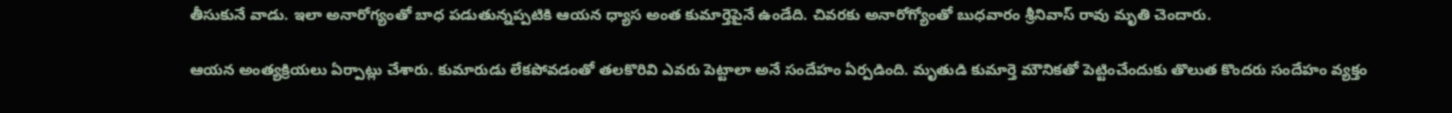తీసుకునే వాడు. ఇలా అనారోగ్యంతో బాధ పడుతున్నప్పటికి ఆయన ధ్యాస అంత కుమార్తెపైనే ఉండేది. చివరకు అనారోగ్యోంతో బుధవారం శ్రీనివాస్ రావు మృతి చెందారు.

ఆయన అంత్యక్రియలు ఏర్పాట్లు చేశారు. కుమారుడు లేకపోవడంతో తలకొరివి ఎవరు పెట్టాలా అనే సందేహం ఏర్పడింది. మృతుడి కుమార్తె మౌనికతో పెట్టించేందుకు తొలుత కొందరు సందేహం వ్యక్తం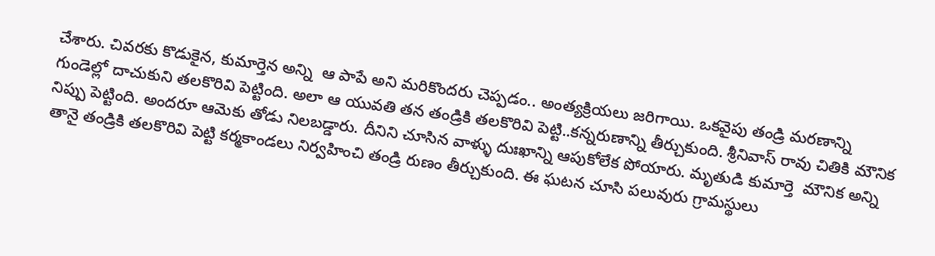చేశారు. చివరకు కొడుకైన, కుమార్తెన అన్ని  ఆ పాపే అని మరికొందరు చెప్పడం.. అంత్యక్రియలు జరిగాయి. ఒకవైపు తండ్రి మరణాన్ని గుండెల్లో దాచుకుని తలకొరివి పెట్టింది. అలా ఆ యువతి తన తండ్రికి తలకొరివి పెట్టి..కన్నరుణాన్ని తీర్చుకుంది. శ్రీనివాస్ రావు చితికి మౌనిక నిప్పు పెట్టింది. అందరూ ఆమెకు తోడు నిలబడ్డారు. దీనిని చూసిన వాళ్ళు దుఃఖాన్ని ఆపుకోలేక పోయారు. మృతుడి కుమార్తె  మౌనిక అన్ని తానై తండ్రికి తలకొరివి పెట్టి కర్మకాండలు నిర్వహించి తండ్రి రుణం తీర్చుకుంది. ఈ ఘటన చూసి పలువురు గ్రామస్థులు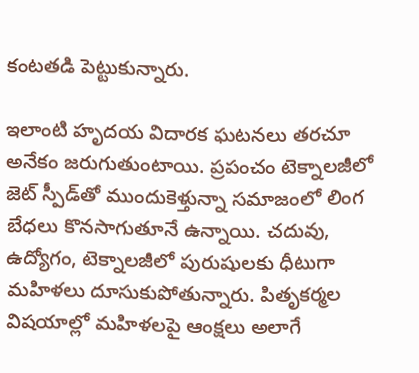కంటతడి పెట్టుకున్నారు.

ఇలాంటి హృదయ విదారక ఘటనలు తరచూ అనేకం జరుగుతుంటాయి. ప్రపంచం టెక్నాలజీలో జెట్‌ స్పీడ్‌తో ముందుకెళ్తున్నా సమాజంలో లింగ బేధలు కొనసాగుతూనే ఉన్నాయి. చదువు, ఉద్యోగం, టెక్నాలజీలో పురుషులకు ధీటుగా మహిళలు దూసుకుపోతున్నారు. పితృకర్మల విషయాల్లో మహిళలపై ఆంక్షలు అలాగే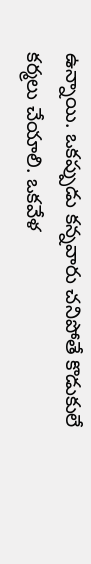ఉన్నాయి. ఒకప్పుడు కన్నవారు చనిపోతే కొడుకులే కర్మలు చేయాలి. ఒకవేళ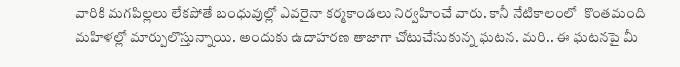వారికి మగపిల్లలు లేకపోతే బంధువుల్లో ఎవరైనా కర్మకాండలు నిర్వహించే వారు. కానీ నేటికాలంలో  కొంతమంది మహిళల్లో మార్పులొస్తున్నాయి. అందుకు ఉదాహరణ తాజాగా చోటుచేసుకున్న ఘటన. మరి.. ఈ ఘటనపై మీ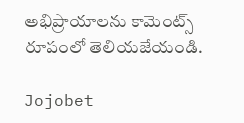అభిప్రాయాలను కామెంట్స్ రూపంలో తెలియజేయండి.

Jojobet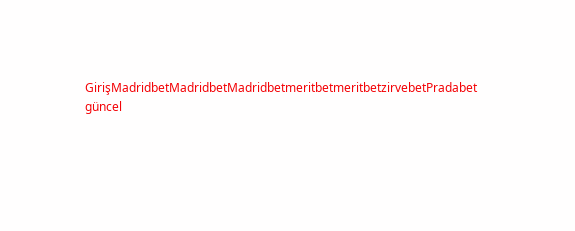GirişMadridbetMadridbetMadridbetmeritbetmeritbetzirvebetPradabet güncel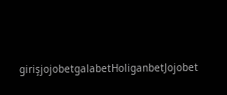girişjojobetgalabetHoliganbetJojobet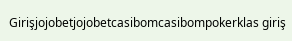Girişjojobetjojobetcasibomcasibompokerklas giriş